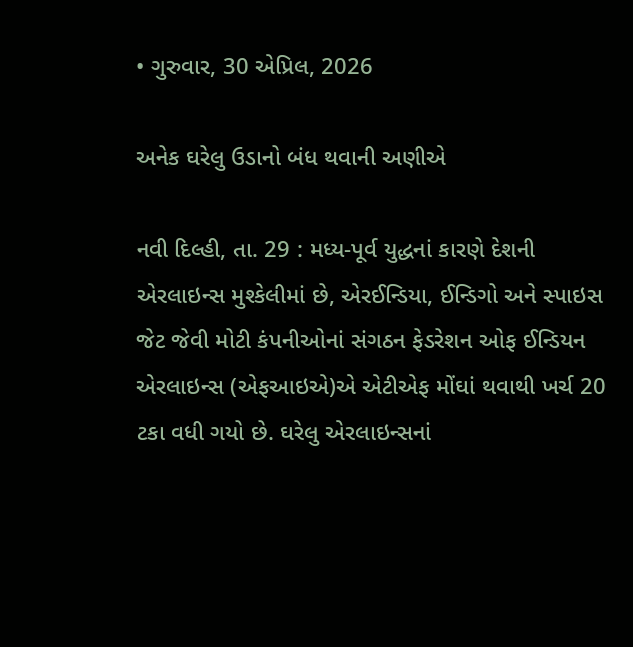• ગુરુવાર, 30 એપ્રિલ, 2026

અનેક ઘરેલુ ઉડાનો બંધ થવાની અણીએ

નવી દિલ્હી, તા. 29 : મધ્ય-પૂર્વ યુદ્ધનાં કારણે દેશની એરલાઇન્સ મુશ્કેલીમાં છે, એરઈન્ડિયા, ઈન્ડિગો અને સ્પાઇસ જેટ જેવી મોટી કંપનીઓનાં સંગઠન ફેડરેશન ઓફ ઈન્ડિયન એરલાઇન્સ (એફઆઇએ)એ એટીએફ મોંઘાં થવાથી ખર્ચ 20 ટકા વધી ગયો છે. ઘરેલુ એરલાઇન્સનાં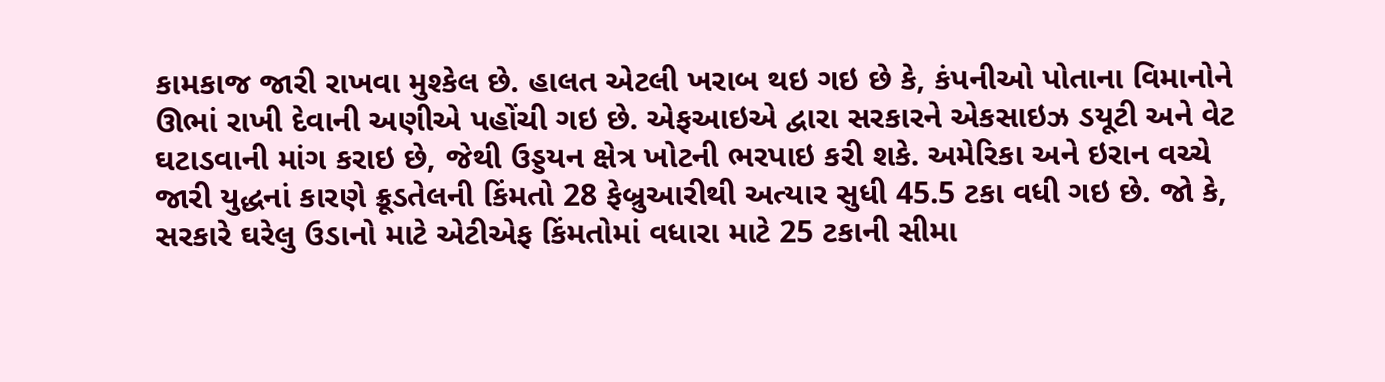કામકાજ જારી રાખવા મુશ્કેલ છે. હાલત એટલી ખરાબ થઇ ગઇ છે કે, કંપનીઓ પોતાના વિમાનોને ઊભાં રાખી દેવાની અણીએ પહોંચી ગઇ છે. એફઆઇએ દ્વારા સરકારને એકસાઇઝ ડયૂટી અને વેટ ઘટાડવાની માંગ કરાઇ છે, જેથી ઉડ્ડયન ક્ષેત્ર ખોટની ભરપાઇ કરી શકે. અમેરિકા અને ઇરાન વચ્ચે જારી યુદ્ધનાં કારણે ક્રૂડતેલની કિંમતો 28 ફેબ્રુઆરીથી અત્યાર સુધી 45.5 ટકા વધી ગઇ છે. જો કે, સરકારે ઘરેલુ ઉડાનો માટે એટીએફ કિંમતોમાં વધારા માટે 25 ટકાની સીમા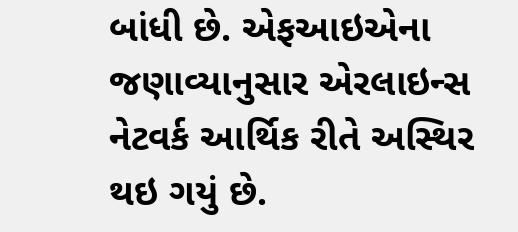બાંધી છે. એફઆઇએના જણાવ્યાનુસાર એરલાઇન્સ નેટવર્ક આર્થિક રીતે અસ્થિર થઇ ગયું છે.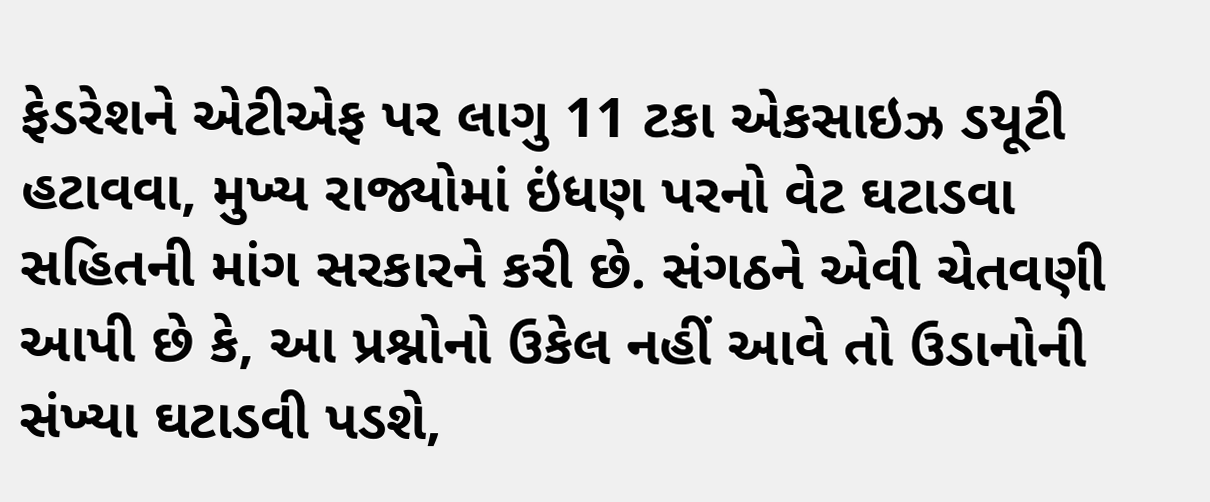ફેડરેશને એટીએફ પર લાગુ 11 ટકા એકસાઇઝ ડયૂટી હટાવવા, મુખ્ય રાજ્યોમાં ઇંધણ પરનો વેટ ઘટાડવા સહિતની માંગ સરકારને કરી છે. સંગઠને એવી ચેતવણી આપી છે કે, આ પ્રશ્નોનો ઉકેલ નહીં આવે તો ઉડાનોની સંખ્યા ઘટાડવી પડશે,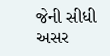જેની સીધી અસર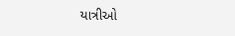યાત્રીઓ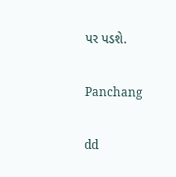પર પડશે.

Panchang

dd